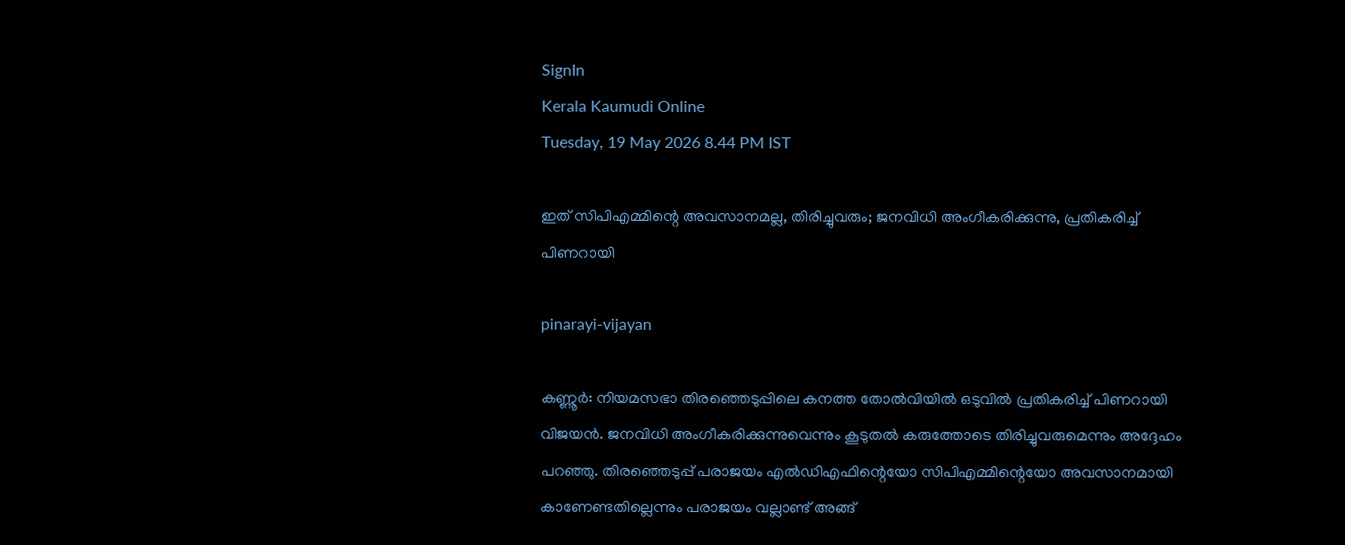SignIn
Kerala Kaumudi Online
Tuesday, 19 May 2026 8.44 PM IST

ഇത് സിപിഎമ്മിന്റെ അവസാനമല്ല, തിരിച്ചുവരും; ജനവിധി അംഗീകരിക്കുന്നു, പ്രതികരിച്ച് പിണറായി

pinarayi-vijayan

കണ്ണൂര്‍: നിയമസഭാ തിരഞ്ഞെടുപ്പിലെ കനത്ത തോല്‍വിയില്‍ ഒടുവില്‍ പ്രതികരിച്ച് പിണറായി വിജയന്‍. ജനവിധി അംഗീകരിക്കുന്നുവെന്നും കൂടുതല്‍ കരുത്തോടെ തിരിച്ചുവരുമെന്നും അദ്ദേഹം പറഞ്ഞു. തിരഞ്ഞെടുപ്പ് പരാജയം എല്‍ഡിഎഫിന്റെയോ സിപിഎമ്മിന്റെയോ അവസാനമായി കാണേണ്ടതില്ലെന്നും പരാജയം വല്ലാണ്ട് അങ്ങ്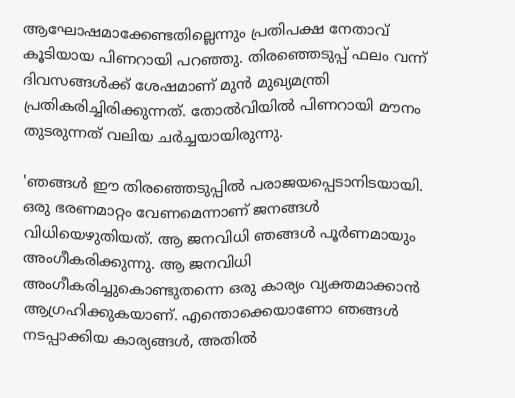ആഘോഷമാക്കേണ്ടതില്ലെന്നും പ്രതിപക്ഷ നേതാവ് കൂടിയായ പിണറായി പറഞ്ഞു. തിരഞ്ഞെടുപ്പ് ഫലം വന്ന് ദിവസങ്ങള്‍ക്ക് ശേഷമാണ് മുന്‍ മുഖ്യമന്ത്രി പ്രതികരിച്ചിരിക്കുന്നത്. തോല്‍വിയില്‍ പിണറായി മൗനം തുടരുന്നത് വലിയ ചര്‍ച്ചയായിരുന്നു.

'ഞങ്ങള്‍ ഈ തിരഞ്ഞെടുപ്പില്‍ പരാജയപ്പെടാനിടയായി. ഒരു ഭരണമാറ്റം വേണമെന്നാണ് ജനങ്ങള്‍ വിധിയെഴുതിയത്. ആ ജനവിധി ഞങ്ങള്‍ പൂര്‍ണമായും അംഗീകരിക്കുന്നു. ആ ജനവിധി അംഗീകരിച്ചുകൊണ്ടുതന്നെ ഒരു കാര്യം വ്യക്തമാക്കാന്‍ ആഗ്രഹിക്കുകയാണ്. എന്തൊക്കെയാണോ ഞങ്ങള്‍ നടപ്പാക്കിയ കാര്യങ്ങള്‍, അതില്‍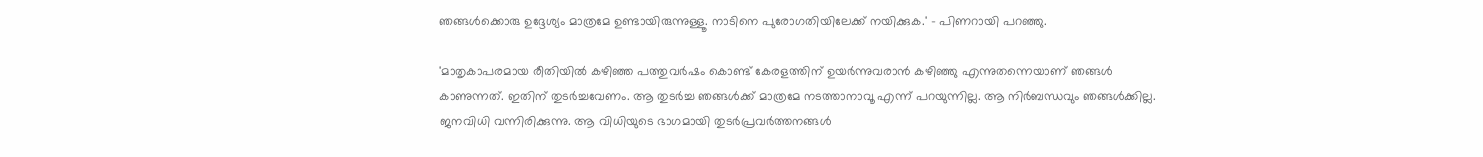ഞങ്ങള്‍ക്കൊരു ഉദ്ദേശ്യം മാത്രമേ ഉണ്ടായിരുന്നുള്ളൂ. നാടിനെ പുരോഗതിയിലേക്ക് നയിക്കുക.' - പിണറായി പറഞ്ഞു.

'മാതൃകാപരമായ രീതിയില്‍ കഴിഞ്ഞ പത്തുവര്‍ഷം കൊണ്ട് കേരളത്തിന് ഉയര്‍ന്നുവരാന്‍ കഴിഞ്ഞു എന്നുതന്നെയാണ് ഞങ്ങള്‍ കാണുന്നത്. ഇതിന് തുടര്‍ച്ചവേണം. ആ തുടര്‍ച്ച ഞങ്ങള്‍ക്ക് മാത്രമേ നടത്താനാവൂ എന്ന് പറയുന്നില്ല. ആ നിര്‍ബന്ധവും ഞങ്ങള്‍ക്കില്ല. ജനവിധി വന്നിരിക്കുന്നു. ആ വിധിയുടെ ഭാഗമായി തുടര്‍പ്രവര്‍ത്തനങ്ങള്‍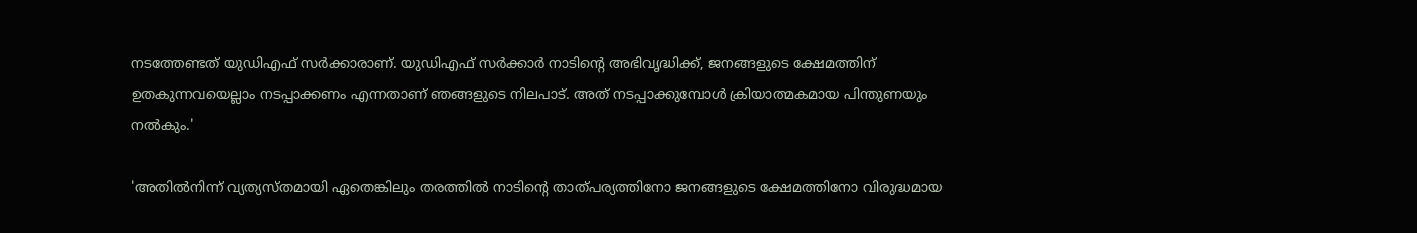നടത്തേണ്ടത് യുഡിഎഫ് സര്‍ക്കാരാണ്. യുഡിഎഫ് സര്‍ക്കാര്‍ നാടിന്റെ അഭിവൃദ്ധിക്ക്, ജനങ്ങളുടെ ക്ഷേമത്തിന് ഉതകുന്നവയെല്ലാം നടപ്പാക്കണം എന്നതാണ് ഞങ്ങളുടെ നിലപാട്. അത് നടപ്പാക്കുമ്പോള്‍ ക്രിയാത്മകമായ പിന്തുണയും നല്‍കും.'

'അതില്‍നിന്ന് വ്യത്യസ്തമായി ഏതെങ്കിലും തരത്തില്‍ നാടിന്റെ താത്പര്യത്തിനോ ജനങ്ങളുടെ ക്ഷേമത്തിനോ വിരുദ്ധമായ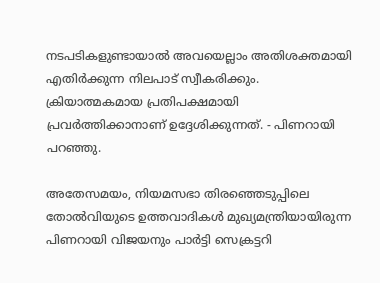നടപടികളുണ്ടായാല്‍ അവയെല്ലാം അതിശക്തമായി എതിര്‍ക്കുന്ന നിലപാട് സ്വീകരിക്കും. ക്രിയാത്മകമായ പ്രതിപക്ഷമായി പ്രവര്‍ത്തിക്കാനാണ് ഉദ്ദേശിക്കുന്നത്. - പിണറായി പറഞ്ഞു.

അതേസമയം, നിയമസഭാ തിരഞ്ഞെടുപ്പിലെ തോല്‍വിയുടെ ഉത്തവാദികള്‍ മുഖ്യമന്ത്രിയായിരുന്ന പിണറായി വിജയനും പാര്‍ട്ടി സെക്രട്ടറി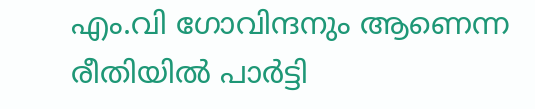എം.വി ഗോവിന്ദനും ആണെന്ന രീതിയില്‍ പാര്‍ട്ടി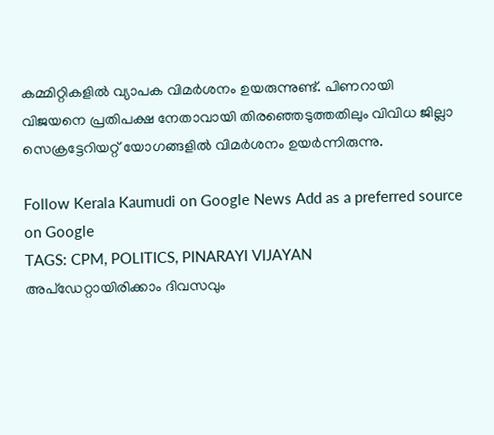കമ്മിറ്റികളില്‍ വ്യാപക വിമര്‍ശനം ഉയരുന്നുണ്ട്. പിണറായി വിജയനെ പ്രതിപക്ഷ നേതാവായി തിരഞ്ഞെടുത്തതിലും വിവിധ ജില്ലാ സെക്രട്ടേറിയറ്റ് യോഗങ്ങളില്‍ വിമര്‍ശനം ഉയര്‍ന്നിരുന്നു.

Follow Kerala Kaumudi on Google News Add as a preferred source on Google
TAGS: CPM, POLITICS, PINARAYI VIJAYAN
അപ്ഡേറ്റായിരിക്കാം ദിവസവും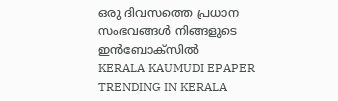ഒരു ദിവസത്തെ പ്രധാന സംഭവങ്ങൾ നിങ്ങളുടെ ഇൻബോക്സിൽ
KERALA KAUMUDI EPAPER
TRENDING IN KERALA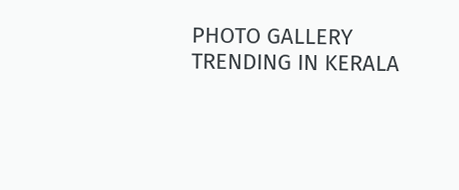PHOTO GALLERY
TRENDING IN KERALA